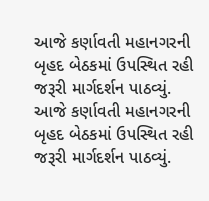આજે કર્ણાવતી મહાનગરની બૃહદ બેઠકમાં ઉપસ્થિત રહી જરૂરી માર્ગદર્શન પાઠવ્યું.
આજે કર્ણાવતી મહાનગરની બૃહદ બેઠકમાં ઉપસ્થિત રહી જરૂરી માર્ગદર્શન પાઠવ્યું.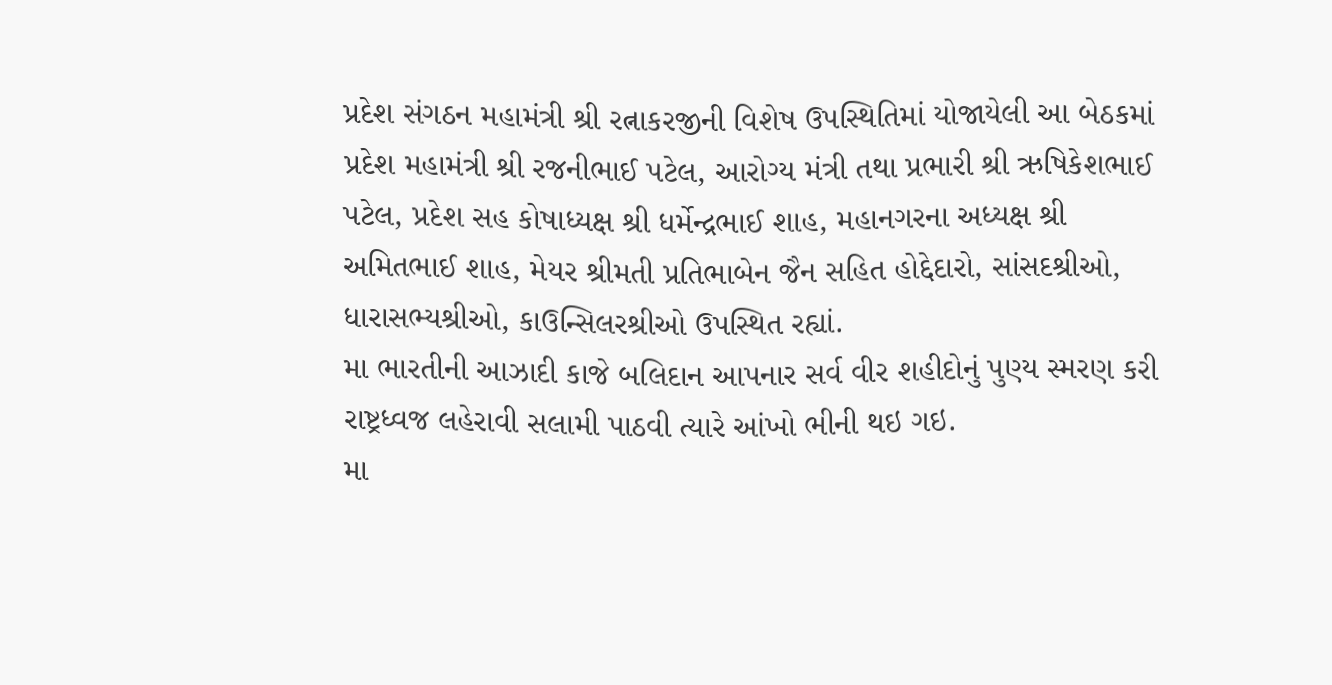પ્રદેશ સંગઠન મહામંત્રી શ્રી રત્નાકરજીની વિશેષ ઉપસ્થિતિમાં યોજાયેલી આ બેઠકમાં પ્રદેશ મહામંત્રી શ્રી રજનીભાઈ પટેલ, આરોગ્ય મંત્રી તથા પ્રભારી શ્રી ઋષિકેશભાઈ પટેલ, પ્રદેશ સહ કોષાધ્યક્ષ શ્રી ધર્મેન્દ્રભાઈ શાહ, મહાનગરના અધ્યક્ષ શ્રી અમિતભાઈ શાહ, મેયર શ્રીમતી પ્રતિભાબેન જૈન સહિત હોદ્દેદારો, સાંસદશ્રીઓ, ધારાસભ્યશ્રીઓ, કાઉન્સિલરશ્રીઓ ઉપસ્થિત રહ્યાં.
મા ભારતીની આઝાદી કાજે બલિદાન આપનાર સર્વ વીર શહીદોનું પુણ્ય સ્મરણ કરી રાષ્ટ્રધ્વજ લહેરાવી સલામી પાઠવી ત્યારે આંખો ભીની થઇ ગઇ.
મા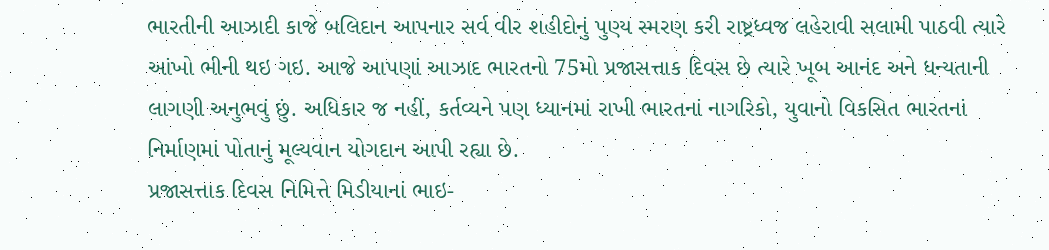ભારતીની આઝાદી કાજે બલિદાન આપનાર સર્વ વીર શહીદોનું પુણ્ય સ્મરણ કરી રાષ્ટ્રધ્વજ લહેરાવી સલામી પાઠવી ત્યારે આંખો ભીની થઇ ગઇ. આજે આપણાં આઝાદ ભારતનો 75મો પ્રજાસત્તાક દિવસ છે ત્યારે ખૂબ આનંદ અને ધન્યતાની લાગણી અનુભવું છું. અધિકાર જ નહીં, કર્તવ્યને પણ ધ્યાનમાં રાખી ભારતનાં નાગરિકો, યુવાનો વિકસિત ભારતનાં નિર્માણમાં પોતાનું મૂલ્યવાન યોગદાન આપી રહ્યા છે.
પ્રજાસત્તાક દિવસ નિમિત્તે મિડીયાનાં ભાઇ-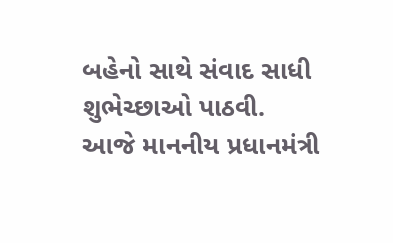બહેનો સાથે સંવાદ સાધી શુભેચ્છાઓ પાઠવી.
આજે માનનીય પ્રધાનમંત્રી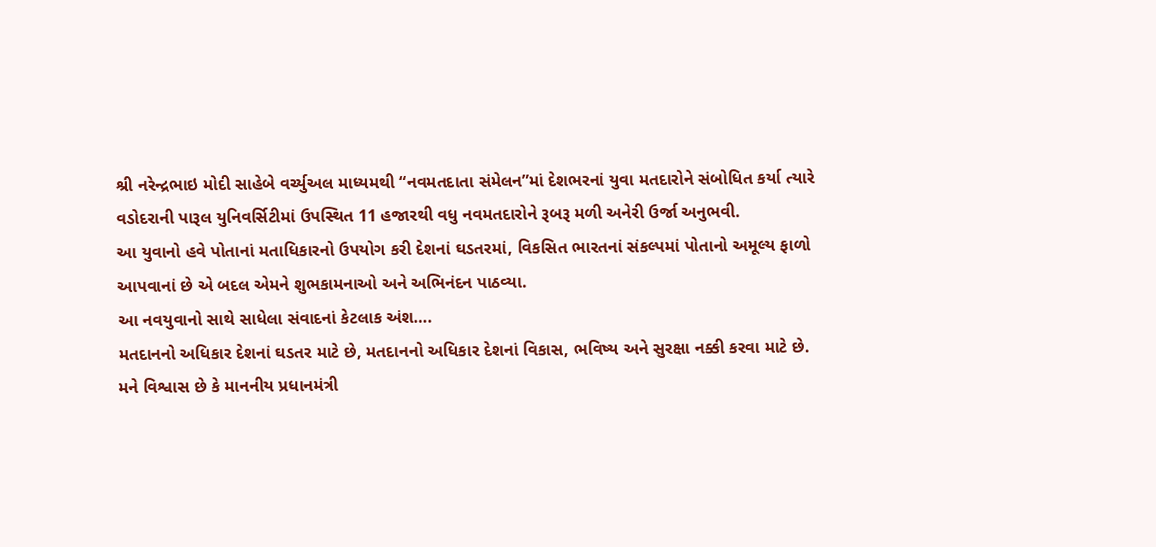શ્રી નરેન્દ્રભાઇ મોદી સાહેબે વર્ચ્યુઅલ માધ્યમથી “નવમતદાતા સંમેલન”માં દેશભરનાં યુવા મતદારોને સંબોધિત કર્યા ત્યારે વડોદરાની પારૂલ યુનિવર્સિટીમાં ઉપસ્થિત 11 હજારથી વધુ નવમતદારોને રૂબરૂ મળી અનેરી ઉર્જા અનુભવી.
આ યુવાનો હવે પોતાનાં મતાધિકારનો ઉપયોગ કરી દેશનાં ઘડતરમાં, વિકસિત ભારતનાં સંકલ્પમાં પોતાનો અમૂલ્ય ફાળો આપવાનાં છે એ બદલ એમને શુભકામનાઓ અને અભિનંદન પાઠવ્યા.
આ નવયુવાનો સાથે સાધેલા સંવાદનાં કેટલાક અંશ….
મતદાનનો અધિકાર દેશનાં ઘડતર માટે છે, મતદાનનો અધિકાર દેશનાં વિકાસ, ભવિષ્ય અને સુરક્ષા નક્કી કરવા માટે છે.
મને વિશ્વાસ છે કે માનનીય પ્રધાનમંત્રી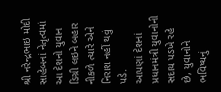શ્રી નરેન્દ્રભાઇ મોદી સાહેબનાં નેતૃત્વમાં આ દેશનો યુવાન ડિગ્રી લઇને બહાર નીકળે ત્યારે એને નિરાશ નહીં થવું પડે.
આપણાં દેશનાં પ્રધાનમંત્રી યુવાનોની સદાય પડખે રહે છે, યુવાનોને ભવિષ્યનું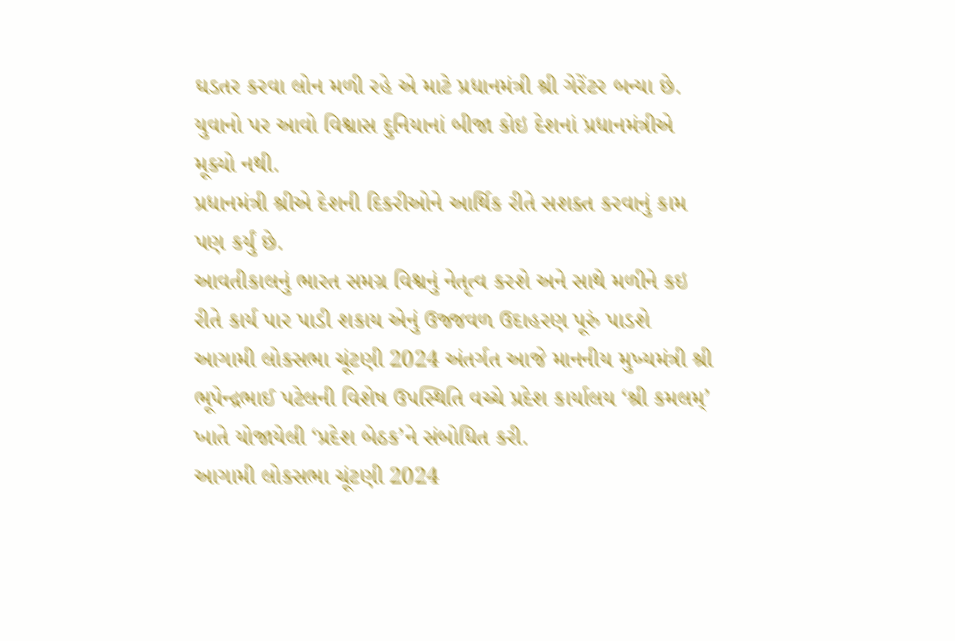ઘડતર કરવા લોન મળી રહે એ માટે પ્રધાનમંત્રી શ્રી ગેરેંટર બન્યા છે. યુવાનો પર આવો વિશ્વાસ દુનિયાનાં બીજા કોઇ દેશનાં પ્રધાનમંત્રીએ મૂક્યો નથી.
પ્રધાનમંત્રી શ્રીએ દેશની દિકરીઓને આર્થિક રીતે સશક્ત કરવાનું કામ પણ કર્યું છે.
આવતીકાલનું ભારત સમગ્ર વિશ્વનું નેતૃત્વ કરશે અને સાથે મળીને કઇ રીતે કાર્ય પાર પાડી શકાય એનું ઉજ્જવળ ઉદાહરણ પૂરું પાડશે
આગામી લોકસભા ચૂંટણી 2024 અંતર્ગત આજે માનનીય મુખ્યમંત્રી શ્રી ભૂપેન્દ્રભાઈ પટેલની વિશેષ ઉપસ્થિતિ વચ્ચે પ્રદેશ કાર્યાલય ‘શ્રી કમલમ્’ ખાતે યોજાયેલી ‘પ્રદેશ બેઠક’ને સંબોધિત કરી.
આગામી લોકસભા ચૂંટણી 2024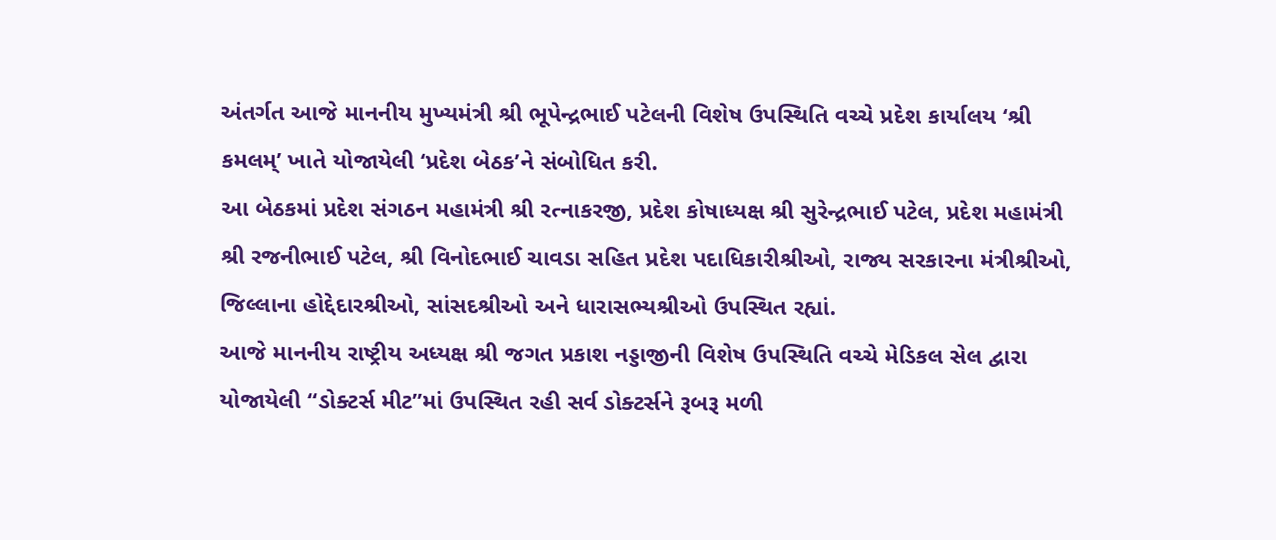અંતર્ગત આજે માનનીય મુખ્યમંત્રી શ્રી ભૂપેન્દ્રભાઈ પટેલની વિશેષ ઉપસ્થિતિ વચ્ચે પ્રદેશ કાર્યાલય ‘શ્રી કમલમ્’ ખાતે યોજાયેલી ‘પ્રદેશ બેઠક’ને સંબોધિત કરી.
આ બેઠકમાં પ્રદેશ સંગઠન મહામંત્રી શ્રી રત્નાકરજી, પ્રદેશ કોષાધ્યક્ષ શ્રી સુરેન્દ્રભાઈ પટેલ, પ્રદેશ મહામંત્રી શ્રી રજનીભાઈ પટેલ, શ્રી વિનોદભાઈ ચાવડા સહિત પ્રદેશ પદાધિકારીશ્રીઓ, રાજ્ય સરકારના મંત્રીશ્રીઓ, જિલ્લાના હોદ્દેદારશ્રીઓ, સાંસદશ્રીઓ અને ધારાસભ્યશ્રીઓ ઉપસ્થિત રહ્યાં.
આજે માનનીય રાષ્ટ્રીય અધ્યક્ષ શ્રી જગત પ્રકાશ નડ્ડાજીની વિશેષ ઉપસ્થિતિ વચ્ચે મેડિકલ સેલ દ્વારા યોજાયેલી “ડોક્ટર્સ મીટ”માં ઉપસ્થિત રહી સર્વ ડોક્ટર્સને રૂબરૂ મળી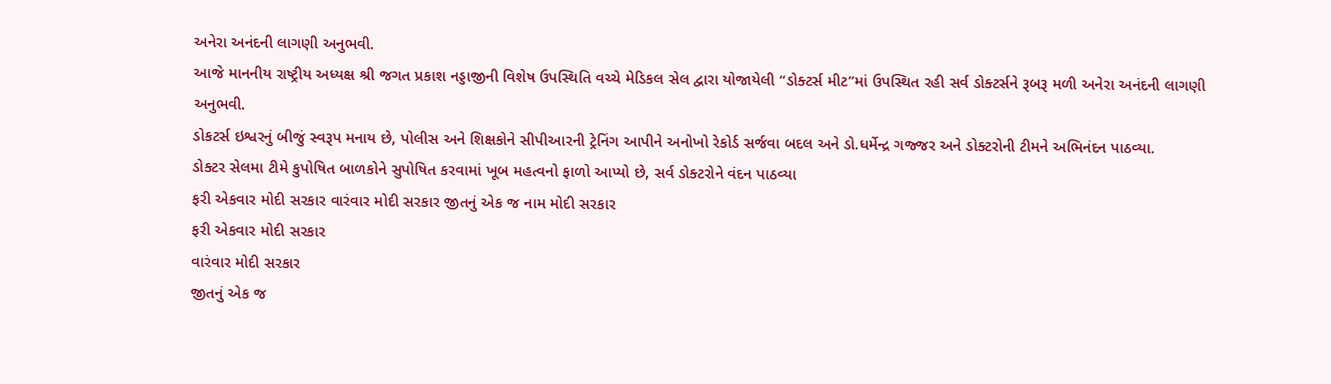અનેરા અનંદની લાગણી અનુભવી.
આજે માનનીય રાષ્ટ્રીય અધ્યક્ષ શ્રી જગત પ્રકાશ નડ્ડાજીની વિશેષ ઉપસ્થિતિ વચ્ચે મેડિકલ સેલ દ્વારા યોજાયેલી “ડોક્ટર્સ મીટ”માં ઉપસ્થિત રહી સર્વ ડોક્ટર્સને રૂબરૂ મળી અનેરા અનંદની લાગણી અનુભવી.
ડોકટર્સ ઇશ્વરનું બીજું સ્વરૂપ મનાય છે, પોલીસ અને શિક્ષકોને સીપીઆરની ટ્રેનિંગ આપીને અનોખો રેકોર્ડ સર્જવા બદલ અને ડો.ધર્મેન્દ્ર ગજ્જર અને ડોક્ટરોની ટીમને અભિનંદન પાઠવ્યા.
ડોક્ટર સેલમા ટીમે કુપોષિત બાળકોને સુપોષિત કરવામાં ખૂબ મહત્વનો ફાળો આપ્યો છે, સર્વ ડોક્ટરોને વંદન પાઠવ્યા
ફરી એકવાર મોદી સરકાર વારંવાર મોદી સરકાર જીતનું એક જ નામ મોદી સરકાર
ફરી એકવાર મોદી સરકાર
વારંવાર મોદી સરકાર
જીતનું એક જ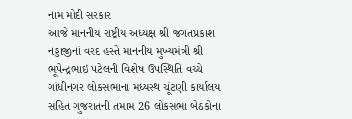નામ મોદી સરકાર
આજે માનનીય રાષ્ટ્રીય અધ્યક્ષ શ્રી જગતપ્રકાશ નડ્ડાજીનાં વરદ હસ્તે માનનીય મુખ્યમંત્રી શ્રી ભૂપેન્દ્રભાઇ પટેલની વિશેષ ઉપસ્થિતિ વચ્ચે ગાંધીનગર લોકસભાના મધ્યસ્થ ચૂંટણી કાર્યાલય સહિત ગુજરાતની તમામ 26 લોકસભા બેઠકોના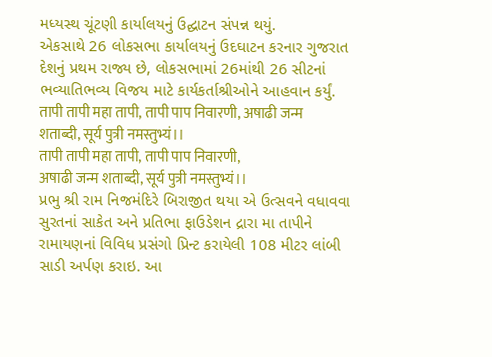મધ્યસ્થ ચૂંટણી કાર્યાલયનું ઉદ્ઘાટન સંપન્ન થયું.
એકસાથે 26 લોકસભા કાર્યાલયનું ઉદઘાટન કરનાર ગુજરાત દેશનું પ્રથમ રાજ્ય છે, લોકસભામાં 26માંથી 26 સીટનાં ભવ્યાતિભવ્ય વિજય માટે કાર્યકર્તાશ્રીઓને આહવાન કર્યું.
तापी तापी महा तापी, तापी पाप निवारणी, अषाढी जन्म शताब्दी, सूर्य पुत्री नमस्तुभ्यं।।
तापी तापी महा तापी, तापी पाप निवारणी,
अषाढी जन्म शताब्दी, सूर्य पुत्री नमस्तुभ्यं।।
પ્રભુ શ્રી રામ નિજમંદિરે બિરાજીત થયા એ ઉત્સવને વધાવવા સુરતનાં સાકેત અને પ્રતિભા ફાઉડેશન દ્રારા મા તાપીને રામાયણનાં વિવિધ પ્રસંગો પ્રિન્ટ કરાયેલી 108 મીટર લાંબી સાડી અર્પણ કરાઇ. આ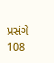પ્રસંગે 108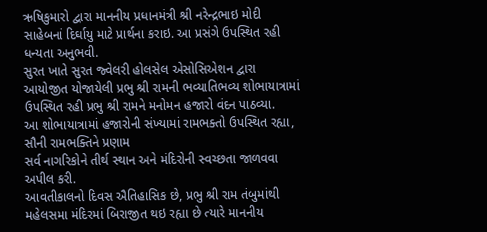ઋષિકુમારો દ્વારા માનનીય પ્રધાનમંત્રી શ્રી નરેન્દ્રભાઇ મોદી સાહેબનાં દિર્ઘાયુ માટે પ્રાર્થના કરાઇ. આ પ્રસંગે ઉપસ્થિત રહી ધન્યતા અનુભવી.
સુરત ખાતે સુરત જ્વેલરી હોલસેલ એસોસિએશન દ્વારા આયોજીત યોજાયેલી પ્રભુ શ્રી રામની ભવ્યાતિભવ્ય શોભાયાત્રામાં ઉપસ્થિત રહી પ્રભુ શ્રી રામને મનોમન હજારો વંદન પાઠવ્યા.
આ શોભાયાત્રામાં હજારોની સંખ્યામાં રામભક્તો ઉપસ્થિત રહ્યા, સૌની રામભક્તિને પ્રણામ
સર્વ નાગરિકોને તીર્થ સ્થાન અને મંદિરોની સ્વચ્છતા જાળવવા અપીલ કરી.
આવતીકાલનો દિવસ ઐતિહાસિક છે, પ્રભુ શ્રી રામ તંબુમાંથી મહેલસમા મંદિરમાં બિરાજીત થઇ રહ્યા છે ત્યારે માનનીય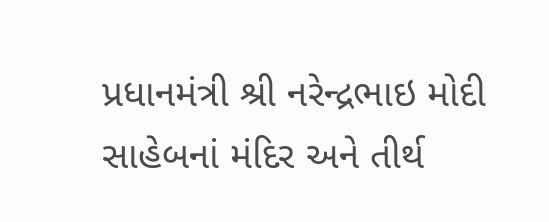પ્રધાનમંત્રી શ્રી નરેન્દ્રભાઇ મોદી સાહેબનાં મંદિર અને તીર્થ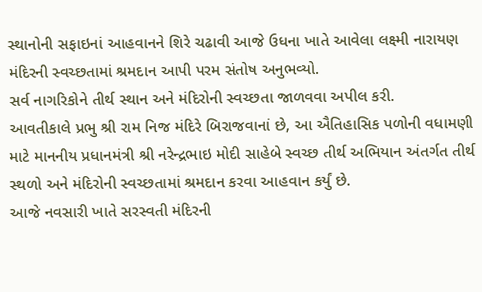સ્થાનોની સફાઇનાં આહવાનને શિરે ચઢાવી આજે ઉધના ખાતે આવેલા લક્ષ્મી નારાયણ મંદિરની સ્વચ્છતામાં શ્રમદાન આપી પરમ સંતોષ અનુભવ્યો.
સર્વ નાગરિકોને તીર્થ સ્થાન અને મંદિરોની સ્વચ્છતા જાળવવા અપીલ કરી.
આવતીકાલે પ્રભુ શ્રી રામ નિજ મંદિરે બિરાજવાનાં છે, આ ઐતિહાસિક પળોની વધામણી માટે માનનીય પ્રધાનમંત્રી શ્રી નરેન્દ્રભાઇ મોદી સાહેબે સ્વચ્છ તીર્થ અભિયાન અંતર્ગત તીર્થ સ્થળો અને મંદિરોની સ્વચ્છતામાં શ્રમદાન કરવા આહવાન કર્યું છે.
આજે નવસારી ખાતે સરસ્વતી મંદિરની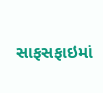સાફસફાઇમાં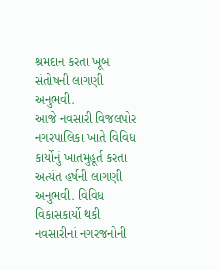શ્રમદાન કરતા ખૂબ સંતોષની લાગણી અનુભવી.
આજે નવસારી વિજલપોર નગરપાલિકા ખાતે વિવિધ કાર્યોનું ખાતમુહૂર્ત કરતા અત્યંત હર્ષની લાગણી અનુભવી. વિવિધ વિકાસકાર્યો થકી નવસારીનાં નગરજનોની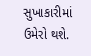સુખાકારીમાં ઉમેરો થશે.